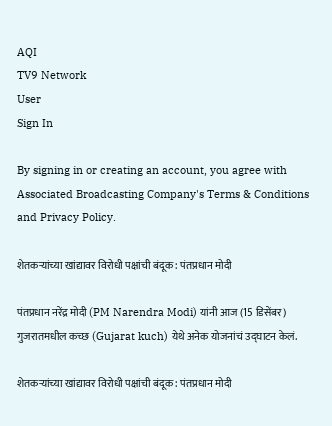AQI
TV9 Network
User
Sign In

By signing in or creating an account, you agree with Associated Broadcasting Company's Terms & Conditions and Privacy Policy.

शेतकऱ्यांच्या खांद्यावर विरोधी पक्षांची बंदूक : पंतप्रधान मोदी

पंतप्रधान नरेंद्र मोदी (PM Narendra Modi) यांनी आज (15 डिसेंबर) गुजरातमधील कच्छ (Gujarat kuch) येथे अनेक योजनांचं उद्घाटन केलं.

शेतकऱ्यांच्या खांद्यावर विरोधी पक्षांची बंदूक : पंतप्रधान मोदी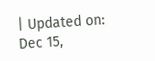| Updated on: Dec 15,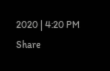2020 | 4:20 PM
Share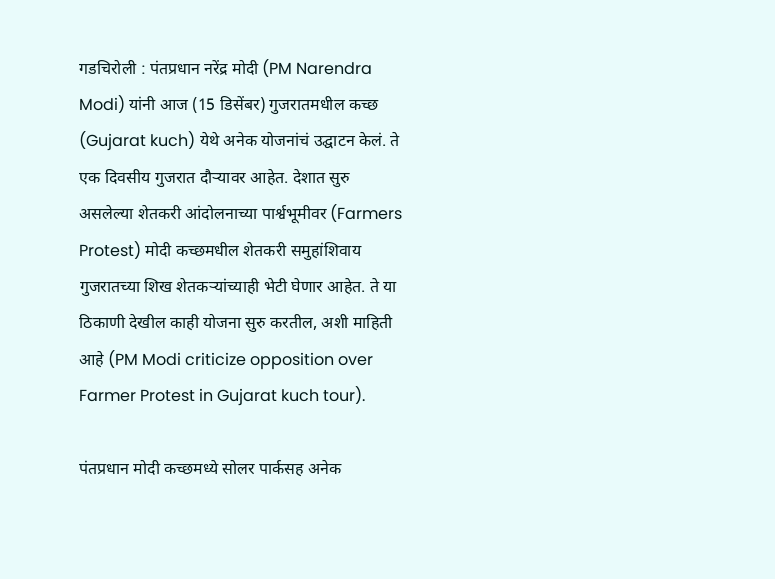गडचिरोली : पंतप्रधान नरेंद्र मोदी (PM Narendra Modi) यांनी आज (15 डिसेंबर) गुजरातमधील कच्छ (Gujarat kuch) येथे अनेक योजनांचं उद्घाटन केलं. ते एक दिवसीय गुजरात दौऱ्यावर आहेत. देशात सुरु असलेल्या शेतकरी आंदोलनाच्या पार्श्वभूमीवर (Farmers Protest) मोदी कच्छमधील शेतकरी समुहांशिवाय गुजरातच्या शिख शेतकऱ्यांच्याही भेटी घेणार आहेत. ते या ठिकाणी देखील काही योजना सुरु करतील, अशी माहिती आहे (PM Modi criticize opposition over Farmer Protest in Gujarat kuch tour).

पंतप्रधान मोदी कच्छमध्ये सोलर पार्कसह अनेक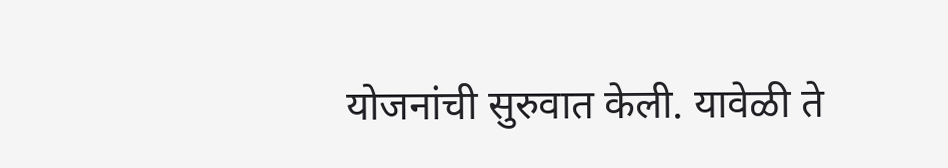योजनांची सुरुवात केली. यावेळी ते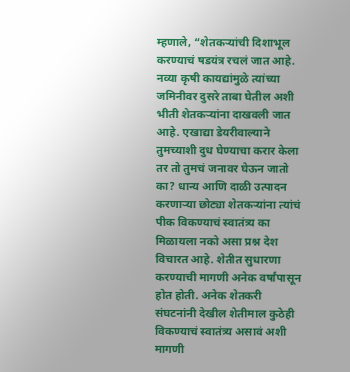म्हणाले, “शेतकऱ्यांची दिशाभूल करण्याचं षडयंत्र रचलं जात आहे. नव्या कृषी कायद्यांमुळे त्यांच्या जमिनीवर दुसरे ताबा घेतील अशी भीती शेतकऱ्यांना दाखवली जात आहे. एखाद्या डेयरीवाल्याने तुमच्याशी दुध घेण्याचा करार केला तर तो तुमचं जनावर घेऊन जातो का? धान्य आणि दाळी उत्पादन करणाऱ्या छोट्या शेतकऱ्यांना त्यांचं पीक विकण्याचं स्वातंत्र्य का मिळायला नको असा प्रश्न देश विचारत आहे. शेतीत सुधारणा करण्याची मागणी अनेक वर्षांपासून होत होती. अनेक शेतकरी संघटनांनी देखील शेतीमाल कुठेही विकण्याचं स्वातंत्र्य असावं अशी मागणी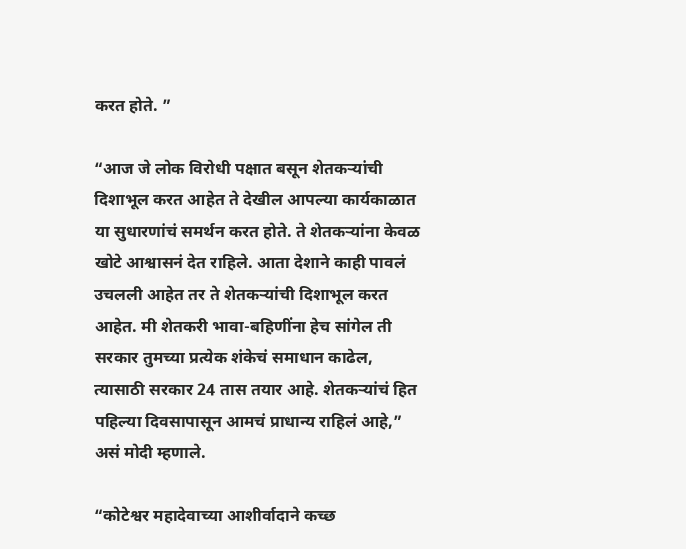करत होते. ”

“आज जे लोक विरोधी पक्षात बसून शेतकऱ्यांची दिशाभूल करत आहेत ते देखील आपल्या कार्यकाळात या सुधारणांचं समर्थन करत होते. ते शेतकऱ्यांना केवळ खोटे आश्वासनं देत राहिले. आता देशाने काही पावलं उचलली आहेत तर ते शेतकऱ्यांची दिशाभूल करत आहेत. मी शेतकरी भावा-बहिणींना हेच सांगेल ती सरकार तुमच्या प्रत्येक शंकेचं समाधान काढेल, त्यासाठी सरकार 24 तास तयार आहे. शेतकऱ्यांचं हित पहिल्या दिवसापासून आमचं प्राधान्य राहिलं आहे,” असं मोदी म्हणाले.

“कोटेश्वर महादेवाच्या आशीर्वादाने कच्छ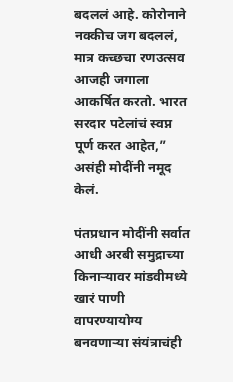बदललं आहे. कोरोनाने नक्कीच जग बदललं, मात्र कच्छचा रणउत्सव आजही जगाला आकर्षित करतो. भारत सरदार पटेलांचं स्वप्न पूर्ण करत आहेत,” असंही मोदींनी नमूद केलं.

पंतप्रधान मोदींनी सर्वात आधी अरबी समुद्राच्या किनाऱ्यावर मांडवीमध्ये खारं पाणी वापरण्यायोग्य बनवणाऱ्या संयंत्राचंही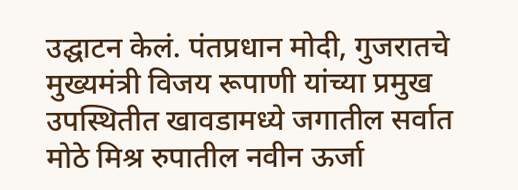उद्घाटन केलं. पंतप्रधान मोदी, गुजरातचे मुख्यमंत्री विजय रूपाणी यांच्या प्रमुख उपस्थितीत खावडामध्ये जगातील सर्वात मोठे मिश्र रुपातील नवीन ऊर्जा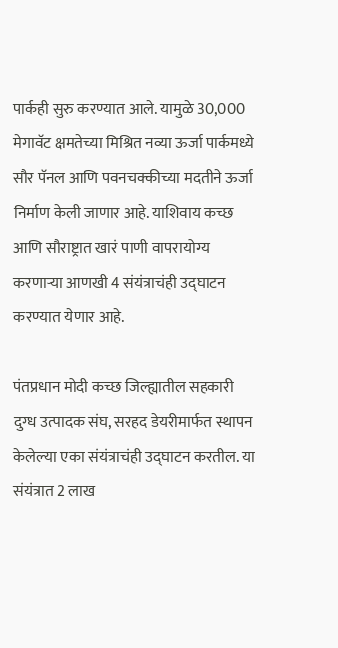पार्कही सुरु करण्यात आले. यामुळे 30,000 मेगावॅट क्षमतेच्या मिश्रित नव्या ऊर्जा पार्कमध्ये सौर पॅनल आणि पवनचक्कीच्या मदतीने ऊर्जा निर्माण केली जाणार आहे. याशिवाय कच्छ आणि सौराष्ट्रात खारं पाणी वापरायोग्य करणाऱ्या आणखी 4 संयंत्राचंही उद्घाटन करण्यात येणार आहे.

पंतप्रधान मोदी कच्छ जिल्ह्यातील सहकारी दुग्ध उत्पादक संघ, सरहद डेयरीमार्फत स्थापन केलेल्या एका संयंत्राचंही उद्घाटन करतील. या संयंत्रात 2 लाख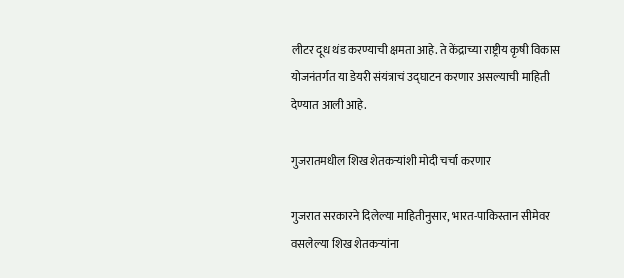लीटर दूध थंड करण्याची क्षमता आहे. ते केंद्राच्या राष्ट्रीय कृषी विकास योजनंतर्गत या डेयरी संयंत्राचं उद्घाटन करणार असल्याची माहिती देण्यात आली आहे.

गुजरातमधील शिख शेतकऱ्यांशी मोदी चर्चा करणार

गुजरात सरकारने दिलेल्या माहितीनुसार, भारत-पाकिस्तान सीमेवर वसलेल्या शिख शेतकऱ्यांना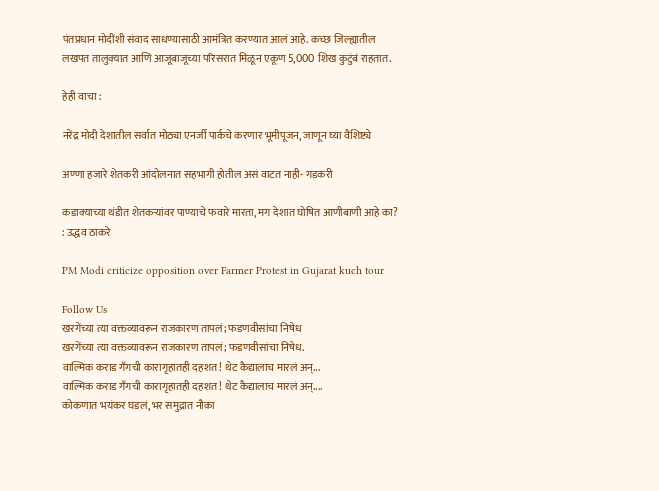पंतप्रधान मोदींशी संवाद साधण्यासाठी आमंत्रित करण्यात आलं आहे. कच्छ जिल्ह्यातील लखपत तालुक्यात आणि आजूबाजूच्या परिसरात मिळून एकूण 5,000 शिख कुटुंबं राहतात.

हेही वाचा :

नरेंद्र मोदी देशातील सर्वात मोठ्या एनर्जी पार्कचे करणार भूमीपूजन, जाणून घ्या वैशिष्ट्ये

अण्णा हजारे शेतकरी आंदोलनात सहभागी होतील असं वाटत नाही- गडकरी

कडाक्याच्या थंडीत शेतकऱ्यांवर पाण्याचे फवारे मारता, मग देशात घोषित आणीबाणी आहे का? : उद्धव ठाकरे

PM Modi criticize opposition over Farmer Protest in Gujarat kuch tour

Follow Us
खरगेंच्या त्या वक्तव्यावरून राजकारण तापलं; फडणवीसांचा निषेध
खरगेंच्या त्या वक्तव्यावरून राजकारण तापलं; फडणवीसांचा निषेध.
वाल्मिक कराड गँगची कारागृहातही दहशत! थेट कैद्यालाच मारलं अन्...
वाल्मिक कराड गँगची कारागृहातही दहशत! थेट कैद्यालाच मारलं अन्....
कोकणात भयंकर घडलं, भर समुद्रात नौका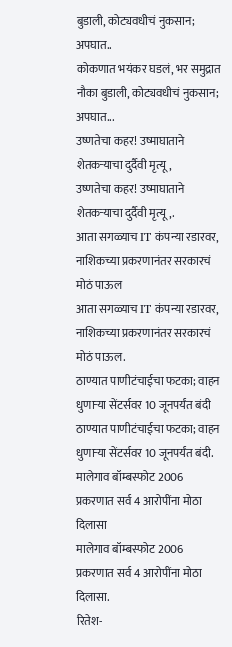बुडाली, कोट्यवधीचं नुकसान; अपघात..
कोकणात भयंकर घडलं, भर समुद्रात नौका बुडाली, कोट्यवधीचं नुकसान; अपघात...
उष्णतेचा कहर! उष्माघाताने शेतकऱ्याचा दुर्दैवी मृत्यू,
उष्णतेचा कहर! उष्माघाताने शेतकऱ्याचा दुर्दैवी मृत्यू,.
आता सगळ्याच IT कंपन्या रडारवर, नाशिकच्या प्रकरणानंतर सरकारचं मोठं पाऊल
आता सगळ्याच IT कंपन्या रडारवर, नाशिकच्या प्रकरणानंतर सरकारचं मोठं पाऊल.
ठाण्यात पाणीटंचाईचा फटका; वाहन धुणाऱ्या सेंटर्सवर 10 जूनपर्यंत बंदी
ठाण्यात पाणीटंचाईचा फटका; वाहन धुणाऱ्या सेंटर्सवर 10 जूनपर्यंत बंदी.
मालेगाव बॉम्बस्फोट 2006 प्रकरणात सर्व 4 आरोपींना मोठा दिलासा
मालेगाव बॉम्बस्फोट 2006 प्रकरणात सर्व 4 आरोपींना मोठा दिलासा.
रितेश-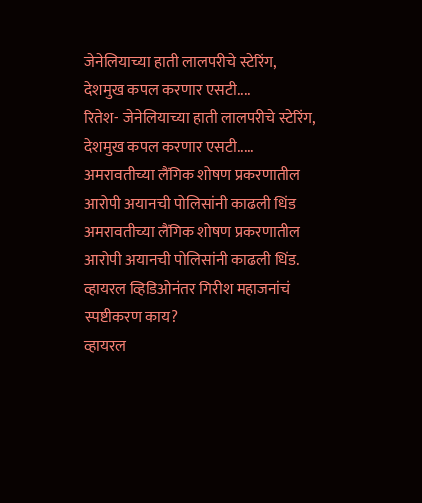जेनेलियाच्या हाती लालपरीचे स्टेरिंग, देशमुख कपल करणार एसटी....
रितेश- जेनेलियाच्या हाती लालपरीचे स्टेरिंग, देशमुख कपल करणार एसटी.....
अमरावतीच्या लैंगिक शोषण प्रकरणातील आरोपी अयानची पोलिसांनी काढली धिंड
अमरावतीच्या लैंगिक शोषण प्रकरणातील आरोपी अयानची पोलिसांनी काढली धिंड.
व्हायरल व्हिडिओनंतर गिरीश महाजनांचं स्पष्टीकरण काय?
व्हायरल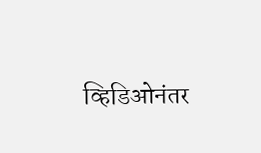व्हिडिओनंतर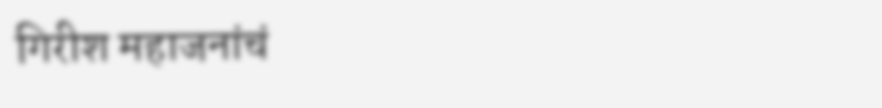गिरीश महाजनांचं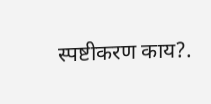स्पष्टीकरण काय?.